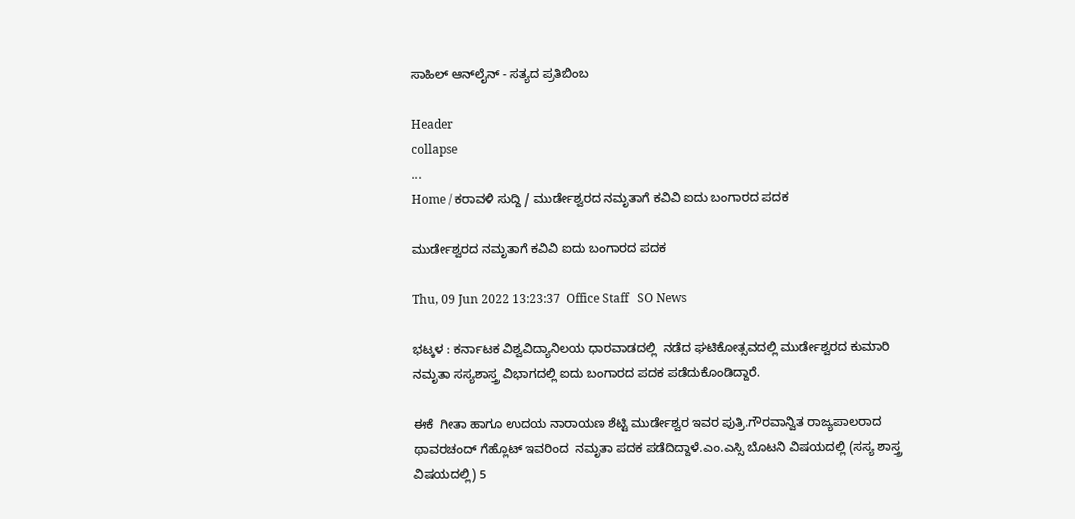ಸಾಹಿಲ್ ಆನ್‌ಲೈನ್ - ಸತ್ಯದ ಪ್ರತಿಬಿಂಬ

Header
collapse
...
Home / ಕರಾವಳಿ ಸುದ್ದಿ / ಮುರ್ಡೇಶ್ವರದ ನಮೃತಾಗೆ ಕವಿವಿ ಐದು ಬಂಗಾರದ ಪದಕ

ಮುರ್ಡೇಶ್ವರದ ನಮೃತಾಗೆ ಕವಿವಿ ಐದು ಬಂಗಾರದ ಪದಕ

Thu, 09 Jun 2022 13:23:37  Office Staff   SO News

ಭಟ್ಕಳ : ಕರ್ನಾಟಕ ವಿಶ್ವವಿದ್ಯಾನಿಲಯ ಧಾರವಾಡದಲ್ಲಿ  ನಡೆದ ಘಟಿಕೋತ್ಸವದಲ್ಲಿ ಮುರ್ಡೇಶ್ವರದ ಕುಮಾರಿ ನಮೃತಾ ಸಸ್ಯಶಾಸ್ತ್ರ ವಿಭಾಗದಲ್ಲಿ ಐದು ಬಂಗಾರದ ಪದಕ ಪಡೆದುಕೊಂಡಿದ್ದಾರೆ.

ಈಕೆ  ಗೀತಾ ಹಾಗೂ ಉದಯ ನಾರಾಯಣ ಶೆಟ್ಟಿ ಮುರ್ಡೇಶ್ವರ ಇವರ ಪುತ್ರಿ.ಗೌರವಾನ್ವಿತ ರಾಜ್ಯಪಾಲರಾದ ಥಾವರಚಂದ್ ಗೆಹ್ಲೊಟ್ ಇವರಿಂದ  ನಮೃತಾ ಪದಕ ಪಡೆದಿದ್ದಾಳೆ.ಎಂ.ಎಸ್ಸಿ ಬೊಟನಿ ವಿಷಯದಲ್ಲಿ (ಸಸ್ಯ ಶಾಸ್ತ್ರ ವಿಷಯದಲ್ಲಿ) 5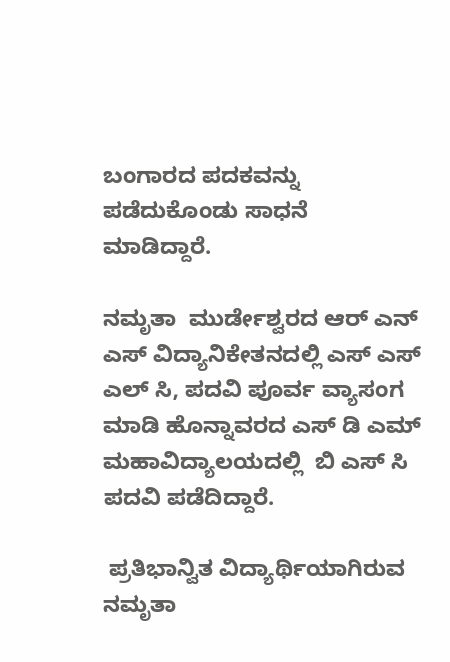ಬಂಗಾರದ ಪದಕವನ್ನು ಪಡೆದುಕೊಂಡು ಸಾಧನೆ ಮಾಡಿದ್ದಾರೆ.

ನಮೃತಾ  ಮುರ್ಡೇಶ್ವರದ ಆರ್ ಎನ್ ಎಸ್ ವಿದ್ಯಾನಿಕೇತನದಲ್ಲಿ ಎಸ್ ಎಸ್ ಎಲ್ ಸಿ, ಪದವಿ ಪೂರ್ವ ವ್ಯಾಸಂಗ ಮಾಡಿ ಹೊನ್ನಾವರದ ಎಸ್ ಡಿ ಎಮ್ ಮಹಾವಿದ್ಯಾಲಯದಲ್ಲಿ  ಬಿ ಎಸ್ ಸಿ ಪದವಿ ಪಡೆದಿದ್ದಾರೆ.

 ಪ್ರತಿಭಾನ್ವಿತ ವಿದ್ಯಾರ್ಥಿಯಾಗಿರುವ ನಮೃತಾ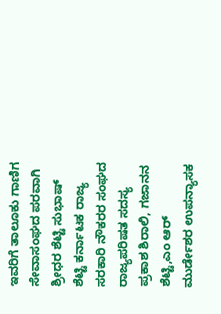ಇವರಿಗೆ ತಾಲೂಕು ಗಾಣಿಗ ಸೇವಾಸಂಘದ ಪರವಾಗಿ ಶ್ರೀಧರ ಶೆಟ್ಟಿ ಸುಭಾಷ್ ಶೆಟ್ಟಿ ಕರ್ನಾಟಕ ರಾಜ್ಯ ಸರಕಾರಿ ನೌಕರರ ಸಂಘದ ರಾಜ್ಯಪರಿಷತ ಸದಸ್ಯ ಪ್ರಕಾಶ ಶಿರಾಲಿ, ಗಜಾನನ ಶೆಟ್ಟಿ,ಎಂ ಆರ್ ಮುರ್ಡೇಶರ ಉಪನ್ಯಾಸಕ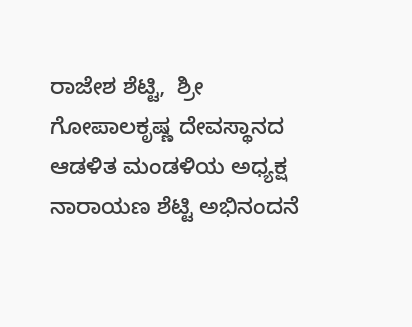ರಾಜೇಶ ಶೆಟ್ಟಿ,  ಶ್ರೀ ಗೋಪಾಲಕೃಷ್ಣ ದೇವಸ್ಥಾನದ ಆಡಳಿತ ಮಂಡಳಿಯ ಅಧ್ಯಕ್ಷ ನಾರಾಯಣ ಶೆಟ್ಟಿ ಅಭಿನಂದನೆ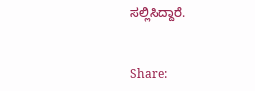ಸಲ್ಲಿಸಿದ್ದಾರೆ.


Share: